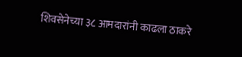शिवसेनेच्या ३८ आमदारांनी काढला ठाकरे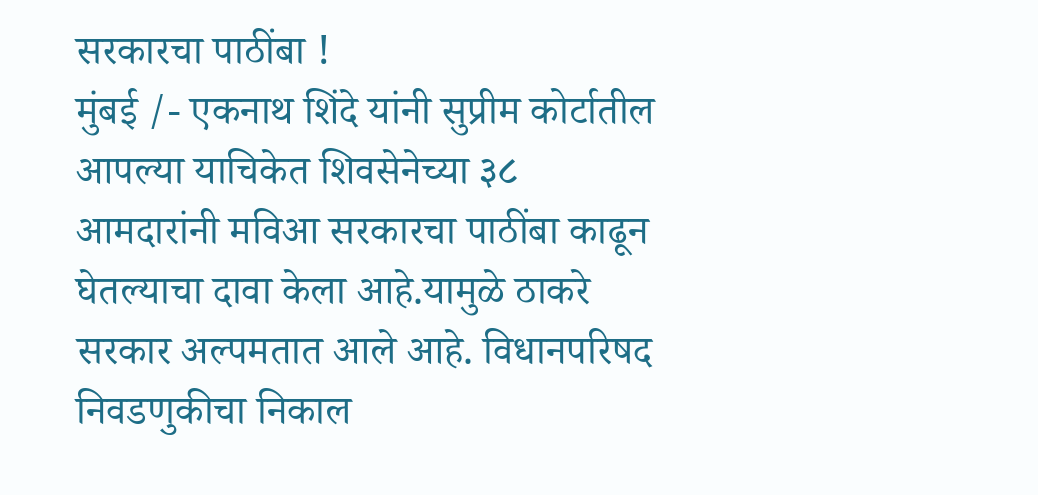सरकारचा पाठींबा !
मुंबई /- एकनाथ शिंदे यांनी सुप्रीम कोर्टातील आपल्या याचिकेत शिवसेनेच्या ३८ आमदारांनी मविआ सरकारचा पाठींबा काढून घेतल्याचा दावा केला आहे.यामुळे ठाकरे सरकार अल्पमतात आले आहे. विधानपरिषद निवडणुकीचा निकाल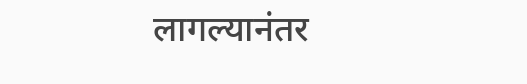लागल्यानंतर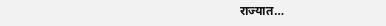राज्यात…